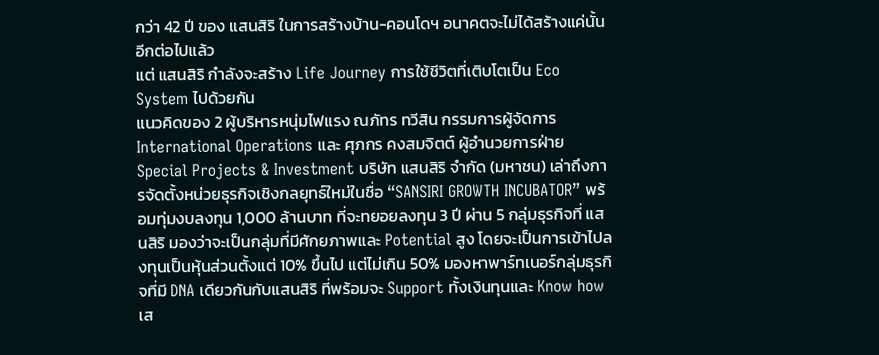กว่า 42 ปี ของ แสนสิริ ในการสร้างบ้าน-คอนโดฯ อนาคตจะไม่ได้สร้างแค่นั้นอีกต่อไปแล้ว
แต่ แสนสิริ กำลังจะสร้าง Life Journey การใช้ชีวิตที่เติบโตเป็น Eco System ไปด้วยกัน
แนวคิดของ 2 ผู้บริหารหนุ่มไฟแรง ณภัทร ทวีสิน กรรมการผู้จัดการ International Operations และ ศุภกร คงสมจิตต์ ผู้อำนวยการฝ่าย Special Projects & Investment บริษัท แสนสิริ จำกัด (มหาชน) เล่าถึงการจัดตั้งหน่วยธุรกิจเชิงกลยุทธ์ใหม่ในชื่อ “SANSIRI GROWTH INCUBATOR” พร้อมทุ่มงบลงทุน 1,000 ล้านบาท ที่จะทยอยลงทุน 3 ปี ผ่าน 5 กลุ่มธุรกิจที่ แสนสิริ มองว่าจะเป็นกลุ่มที่มีศักยภาพและ Potential สูง โดยจะเป็นการเข้าไปลงทุนเป็นหุ้นส่วนตั้งแต่ 10% ขึ้นไป แต่ไม่เกิน 50% มองหาพาร์ทเนอร์กลุ่มธุรกิจที่มี DNA เดียวกันกับแสนสิริ ที่พร้อมจะ Support ทั้งเงินทุนและ Know how เส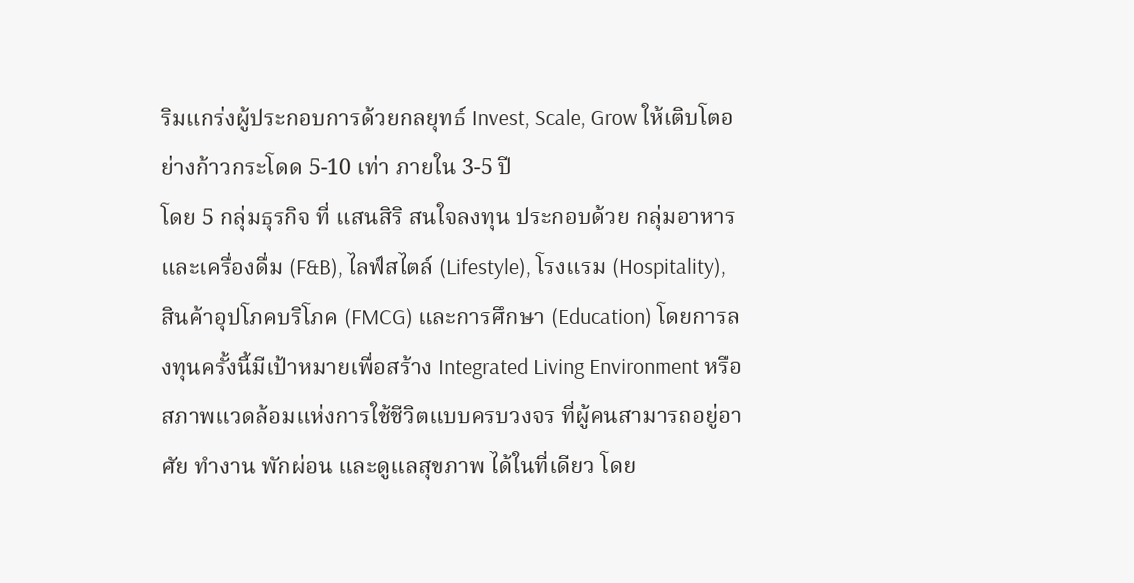ริมแกร่งผู้ประกอบการด้วยกลยุทธ์ Invest, Scale, Grow ให้เติบโตอย่างก้าวกระโดด 5-10 เท่า ภายใน 3-5 ปี
โดย 5 กลุ่มธุรกิจ ที่ แสนสิริ สนใจลงทุน ประกอบด้วย กลุ่มอาหารและเครื่องดื่ม (F&B), ไลฟ์สไตล์ (Lifestyle), โรงแรม (Hospitality), สินค้าอุปโภคบริโภค (FMCG) และการศึกษา (Education) โดยการลงทุนครั้งนี้มีเป้าหมายเพื่อสร้าง Integrated Living Environment หรือสภาพแวดล้อมแห่งการใช้ชีวิตแบบครบวงจร ที่ผู้คนสามารถอยู่อาศัย ทำงาน พักผ่อน และดูแลสุขภาพ ได้ในที่เดียว โดย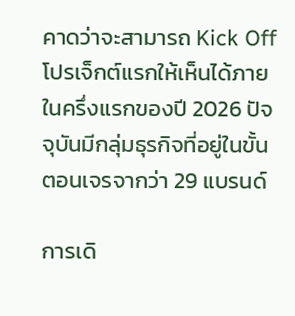คาดว่าจะสามารถ Kick Off โปรเจ็กต์แรกให้เห็นได้ภายในครึ่งแรกของปี 2026 ปัจจุบันมีกลุ่มธุรกิจที่อยู่ในขั้นตอนเจรจากว่า 29 แบรนด์

การเดิ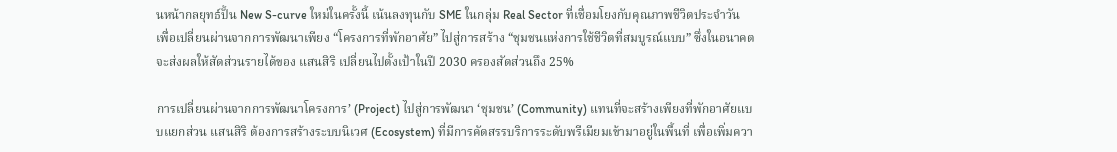นหน้ากลยุทธ์ปั้น New S-curve ใหม่ในครั้งนี้ เน้นลงทุนกับ SME ในกลุ่ม Real Sector ที่เชื่อมโยงกับคุณภาพชีวิตประจำวัน เพื่อเปลี่ยนผ่านจากการพัฒนาเพียง “โครงการที่พักอาศัย” ไปสู่การสร้าง “ชุมชนแห่งการใช้ชีวิตที่สมบูรณ์แบบ” ซึ่งในอนาคตจะส่งผลให้สัดส่วนรายได้ของ แสนสิริ เปลี่ยนไปตั้งเป้าในปี 2030 ครองสัดส่วนถึง 25%

การเปลี่ยนผ่านจากการพัฒนาโครงการ’ (Project) ไปสู่การพัฒนา ‘ชุมชน’ (Community) แทนที่จะสร้างเพียงที่พักอาศัยแบบแยกส่วน แสนสิริ ต้องการสร้างระบบนิเวศ (Ecosystem) ที่มีการคัดสรรบริการระดับพรีเมียมเข้ามาอยู่ในพื้นที่ เพื่อเพิ่มควา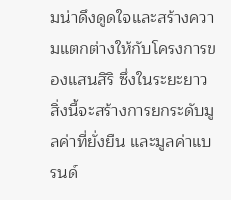มน่าดึงดูดใจและสร้างความแตกต่างให้กับโครงการของแสนสิริ ซึ่งในระยะยาว สิ่งนี้จะสร้างการยกระดับมูลค่าที่ยั่งยืน และมูลค่าแบรนด์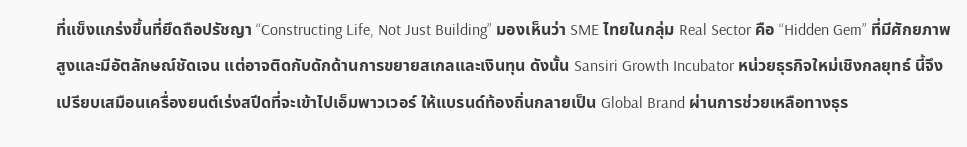ที่แข็งแกร่งขึ้นที่ยึดถือปรัชญา “Constructing Life, Not Just Building” มองเห็นว่า SME ไทยในกลุ่ม Real Sector คือ “Hidden Gem” ที่มีศักยภาพสูงและมีอัตลักษณ์ชัดเจน แต่อาจติดกับดักด้านการขยายสเกลและเงินทุน ดังนั้น Sansiri Growth Incubator หน่วยธุรกิจใหม่เชิงกลยุทธ์ นี้จึงเปรียบเสมือนเครื่องยนต์เร่งสปีดที่จะเข้าไปเอ็มพาวเวอร์ ให้แบรนด์ท้องถิ่นกลายเป็น Global Brand ผ่านการช่วยเหลือทางธุร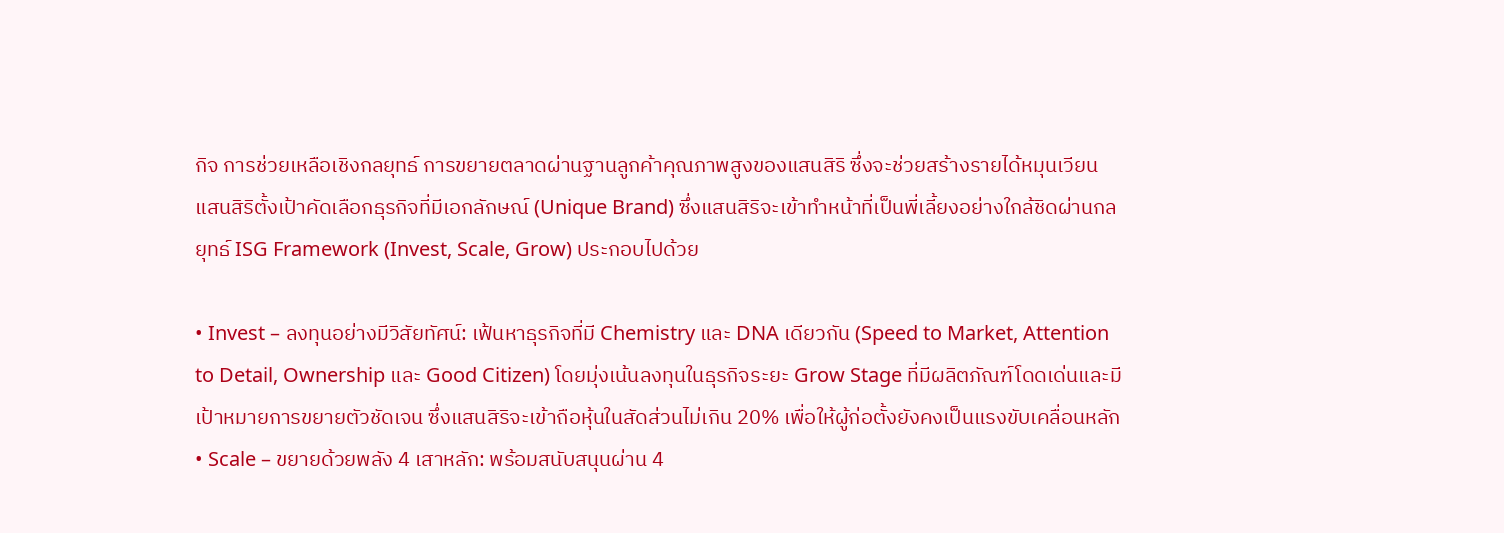กิจ การช่วยเหลือเชิงกลยุทธ์ การขยายตลาดผ่านฐานลูกค้าคุณภาพสูงของแสนสิริ ซึ่งจะช่วยสร้างรายได้หมุนเวียน
แสนสิริตั้งเป้าคัดเลือกธุรกิจที่มีเอกลักษณ์ (Unique Brand) ซึ่งแสนสิริจะเข้าทำหน้าที่เป็นพี่เลี้ยงอย่างใกล้ชิดผ่านกลยุทธ์ ISG Framework (Invest, Scale, Grow) ประกอบไปด้วย

• Invest – ลงทุนอย่างมีวิสัยทัศน์: เฟ้นหาธุรกิจที่มี Chemistry และ DNA เดียวกัน (Speed to Market, Attention to Detail, Ownership และ Good Citizen) โดยมุ่งเน้นลงทุนในธุรกิจระยะ Grow Stage ที่มีผลิตภัณฑ์โดดเด่นและมีเป้าหมายการขยายตัวชัดเจน ซึ่งแสนสิริจะเข้าถือหุ้นในสัดส่วนไม่เกิน 20% เพื่อให้ผู้ก่อตั้งยังคงเป็นแรงขับเคลื่อนหลัก
• Scale – ขยายด้วยพลัง 4 เสาหลัก: พร้อมสนับสนุนผ่าน 4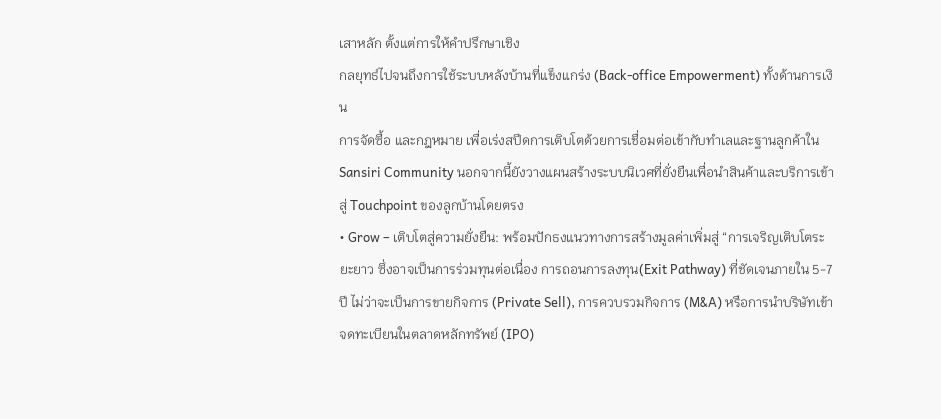เสาหลัก ตั้งแต่การให้คำปรึกษาเชิง
กลยุทธ์ไปจนถึงการใช้ระบบหลังบ้านที่แข็งแกร่ง (Back-office Empowerment) ทั้งด้านการเงิน
การจัดซื้อ และกฎหมาย เพื่อเร่งสปีดการเติบโตด้วยการเชื่อมต่อเข้ากับทำเลและฐานลูกค้าใน
Sansiri Community นอกจากนี้ยังวางแผนสร้างระบบนิเวศที่ยั่งยืนเพื่อนำสินค้าและบริการเข้าสู่ Touchpoint ของลูกบ้านโดยตรง
• Grow – เติบโตสู่ความยั่งยืน: พร้อมปักธงแนวทางการสร้างมูลค่าเพิ่มสู่ “การเจริญเติบโตระยะยาว ซึ่งอาจเป็นการร่วมทุนต่อเนื่อง การถอนการลงทุน(Exit Pathway) ที่ชัดเจนภายใน 5-7 ปี ไม่ว่าจะเป็นการขายกิจการ (Private Sell), การควบรวมกิจการ (M&A) หรือการนำบริษัทเข้าจดทะเบียนในตลาดหลักทรัพย์ (IPO)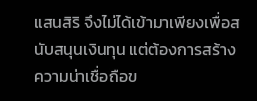แสนสิริ จึงไม่ได้เข้ามาเพียงเพื่อสนับสนุนเงินทุน แต่ต้องการสร้างความน่าเชื่อถือข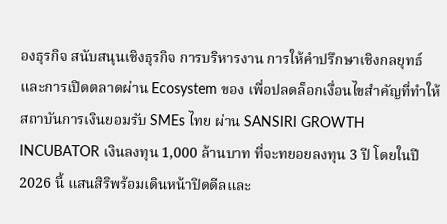องธุรกิจ สนับสนุนเชิงธุรกิจ การบริหารงาน การให้คำปรึกษาเชิงกลยุทธ์ และการเปิดตลาดผ่าน Ecosystem ของ เพื่อปลดล็อกเงื่อนไขสำคัญที่ทำให้สถาบันการเงินยอมรับ SMEs ไทย ผ่าน SANSIRI GROWTH INCUBATOR เงินลงทุน 1,000 ล้านบาท ที่จะทยอยลงทุน 3 ปี โดยในปี 2026 นี้ แสนสิริพร้อมเดินหน้าปิดดีลและ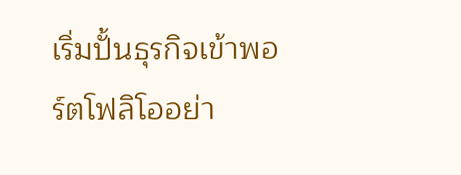เริ่มปั้นธุรกิจเข้าพอร์ตโฟลิโออย่า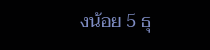งน้อย 5 ธุ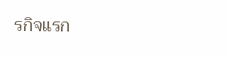รกิจแรก